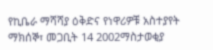የኪቤራ ማሻሻያ ዕቅድና የነዋሪዎቹ አስተያየት
ማክሰኞ፣ መጋቢት 14 2002ማስታወቂያ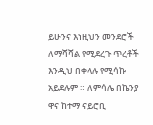ይሁንና እነዚህን መንደሮች ለማሻሻል የሚደረጉ ጥረቶች እንዲህ በቀላሉ የሚሳኩ አይደሉም ። ለምሳሌ በኬንያ ዋና ከተማ ናይሮቢ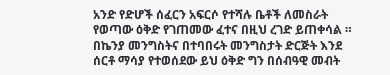አንድ የድሆች ሰፈርን አፍርሶ የተሻሉ ቤቶች ለመስራት የወጣው ዕቅድ የገጠመው ፈተና በዚህ ረገድ ይጠቀሳል ። በኬንያ መንግስትና በተባበሩት መንግስታት ድርጅት እንደ ሰርቶ ማሳያ የተወሰደው ይህ ዕቅድ ግን በሰብዓዊ መብት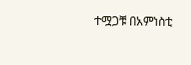ተሟጋቹ በአምነስቲ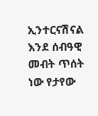ኢንተርናሽናል እንደ ሰብዓዊ መብት ጥሰት ነው የታየው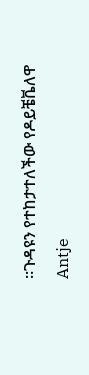።ጉዳዩን የተከታተለችው የዶይቼቬለዋ Antje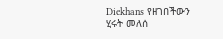Diekhans የዘገበችውን ሂሩት መለሰ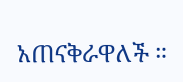አጠናቅራዋለች ።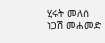ሂሩት መለሰ
ነጋሽ መሐመድ